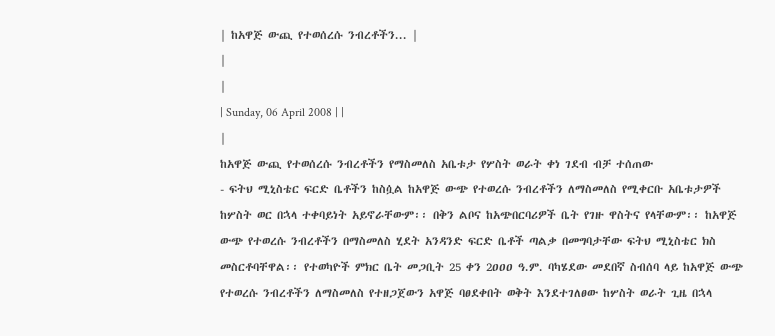| ከአዋጅ ውጪ የተወሰረሱ ንብረቶችን... |
|
|
| Sunday, 06 April 2008 | |
|
ከአዋጅ ውጪ የተወሰረሱ ንብረቶችን የማስመለስ አቤቱታ የሦስት ወራት ቀነ ገደብ ብቻ ተሰጠው
- ፍትህ ሚኒስቴር ፍርድ ቤቶችን ከስሷል ከአዋጅ ውጭ የተወረሱ ንብረቶችን ለማስመለስ የሚቀርቡ አቤቱታዎች ከሦስት ወር በኋላ ተቀባይነት አይኖራቸውም፡፡ በቅን ልቦና ከአጭበርባሪዎች ቤት የገዙ ዋስትና የላቸውም፡፡ ከአዋጅ ውጭ የተወረሱ ንብረቶችን በማስመለስ ሂደት አንዳንድ ፍርድ ቤቶች ጣልቃ በመግባታቸው ፍትህ ሚኒስቴር ክስ መስርቶባቸዋል፡፡ የተወካዮች ምክር ቤት መጋቢት 25 ቀን 2ዐዐዐ ዓ.ም. ባካሄደው መደበኛ ስብሰባ ላይ ከአዋጅ ውጭ የተወረሱ ንብረቶችን ለማስመለስ የተዘጋጀውን አዋጅ ባፀደቀበት ወቅት እንደተገለፀው ከሦስት ወራት ጊዜ በኋላ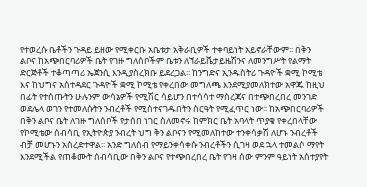የተወረሱ ቤቶችን ጉዳይ ይዘው የሚቀርቡ አቤቱታ አቅራቢዎች ተቀባይነት አይኖራቸውም፡፡ በቅን ልቦና ከአጭበርባሪዎች ቤት የገዙ ግለሰቦችም ቤቱን ለኘራይቬታይዜሽንና ለመንግሥት የልማት ድርጅቶች ተቆጣጣሪ ኤጀንሲ እንዲያስረክቡ ይደረጋል፡፡ ከንግድና ኢንዱስትሪ ጉዳዮች ቋሚ ኮሚቴ እና ከህግና አስተዳደር ጉዳዮች ቋሚ ኮሚቴ የቀረበው መግለጫ እንደሚያመለክተው አዋጁ ከዚህ በፊት የተሰጡትን ሁሉንም ውሳኔዎች የሚሽር ሳይሆን በተሳሳተ ማስረጃና በተጭበረበረ መንገድ ወደሌላ ወገን የተመለሱትን ንብረቶች የሚስተናገዱበትን ስርዓት የሚፈጥር ነው፡፡ ከአጭበርባሪዎች በቅን ልቦና ቤት ለገዙ ግለሰቦች የታሰበ ነገር ስለመኖሩ ከምክር ቤት አባላት ጥያቄ የቀረበላቸው የኮሚቴው ሰብሳቢ የኢትዮጵያ ንብረት ህግ ቅን ልቦናን የሚመለከተው ተንቀሳቃሽ ለሆኑ ንብረቶች ብቻ መሆኑን አስረድተዋል፡፡ አንድ ግለሰብ የማይንቀሳቀሱ ንብረቶችን ሲገዛ ወደ ኋላ ተመልሶ ማየት እንደሚችል የጠቆሙት ሰብሳቢው በቅን ልቦና የተጭበረበረ ቤት የገዛ ሰው ምንም ዓይነት አስተያየት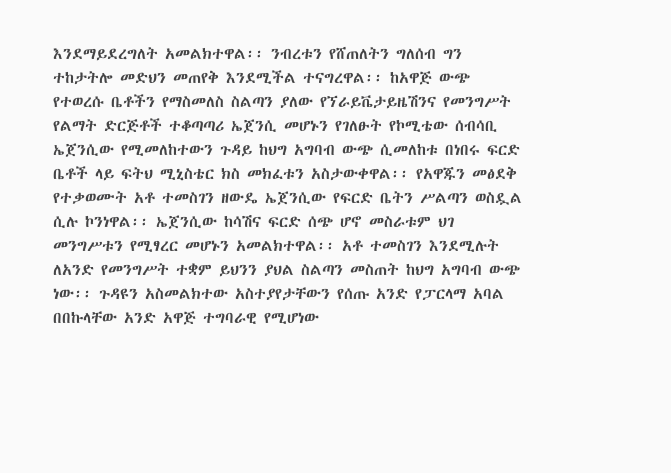እንደማይደረግለት አመልክተዋል፡፡ ንብረቱን የሸጠለትን ግለሰብ ግን ተከታትሎ መድህን መጠየቅ እንደሚችል ተናግረዋል፡፡ ከአዋጅ ውጭ የተወረሱ ቤቶችን የማስመለስ ስልጣን ያለው የኘራይቬታይዜሽንና የመንግሥት የልማት ድርጅቶች ተቆጣጣሪ ኤጀንሲ መሆኑን የገለፁት የኮሚቴው ሰብሳቢ ኤጀንሲው የሚመለከተውን ጉዳይ ከህግ አግባብ ውጭ ሲመለከቱ በነበሩ ፍርድ ቤቶች ላይ ፍትህ ሚኒስቴር ክስ መክፈቱን አስታውቀዋል፡፡ የአዋጁን መፅደቅ የተቃወሙት አቶ ተመስገን ዘውዴ ኤጀንሲው የፍርድ ቤትን ሥልጣን ወስዷል ሲሉ ኮንነዋል፡፡ ኤጀንሲው ከሳሽና ፍርድ ሰጭ ሆኖ መስራቱም ህገ መንግሥቱን የሚፃረር መሆኑን አመልክተዋል፡፡ አቶ ተመስገን እንደሚሉት ለአንድ የመንግሥት ተቋም ይህንን ያህል ስልጣን መስጠት ከህግ አግባብ ውጭ ነው፡፡ ጉዳዩን አስመልክተው አስተያየታቸውን የሰጡ አንድ የፓርላማ አባል በበኩላቸው አንድ አዋጅ ተግባራዊ የሚሆነው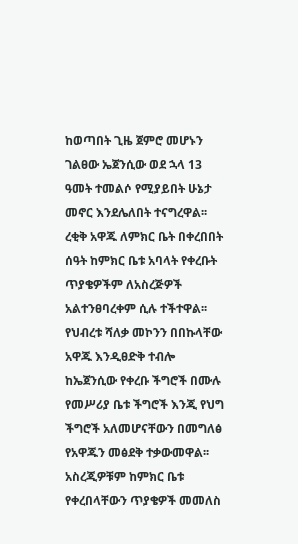ከወጣበት ጊዜ ጀምሮ መሆኑን ገልፀው ኤጀንሲው ወደ ኋላ 13 ዓመት ተመልሶ የሚያይበት ሁኔታ መኖር እንደሌለበት ተናግረዋል፡፡ ረቂቅ አዋጁ ለምክር ቤት በቀረበበት ሰዓት ከምክር ቤቱ አባላት የቀረቡት ጥያቄዎችም ለአስረጅዎች አልተንፀባረቀም ሲሉ ተችተዋል፡፡ የህብረቱ ሻለቃ መኮንን በበኩላቸው አዋጁ እንዲፀድቅ ተብሎ ከኤጀንሲው የቀረቡ ችግሮች በሙሉ የመሥሪያ ቤቱ ችግሮች እንጂ የህግ ችግሮች አለመሆናቸውን በመግለፅ የአዋጁን መፅደቅ ተቃውመዋል፡፡ አስረጂዎቹም ከምክር ቤቱ የቀረበላቸውን ጥያቄዎች መመለስ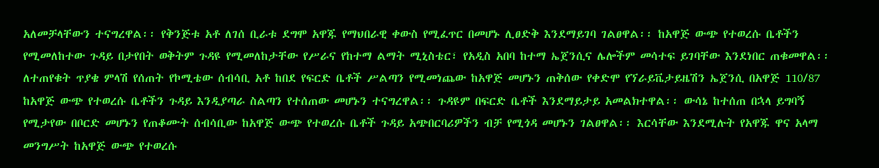አለመቻላቸውን ተናግረዋል፡፡ የቅንጅቱ አቶ ለገሰ ቢራቱ ደግሞ አዋጁ የማህበራዊ ቀውስ የሚፈጥር በመሆኑ ሊፀድቅ እንደማይገባ ገልፀዋል፡፡ ከአዋጅ ውጭ የተወረሱ ቤቶችን የሚመለከተው ጉዳይ በታየበት ወቅትም ጉዳዩ የሚመለከታቸው የሥራና የከተማ ልማት ሚኒስቴር፣ የአዲስ አበባ ከተማ ኤጀንሲና ሌሎችም መሳተፍ ይገባቸው እንደነበር ጠቁመዋል፡፡ ለተጠየቁት ጥያቄ ምላሽ የሰጠት የኮሚቴው ሰብሳቢ አቶ ከበደ የፍርድ ቤቶች ሥልጣን የሚመነጨው ከአዋጅ መሆኑን ጠቅሰው የቀድሞ የኘራይቬታይዜሽን ኤጀንሲ በአዋጅ 110/87 ከአዋጅ ውጭ የተወረሱ ቤቶችን ጉዳይ እንዲያጣራ ስልጣን የተሰጠው መሆኑን ተናግረዋል፡፡ ጉዳዩም በፍርድ ቤቶች እንደማይታይ አመልክተዋል፡፡ ውሳኔ ከተሰጠ በኋላ ይግባኝ የሚታየው በቦርድ መሆኑን የጠቆሙት ሰብሳቢው ከአዋጅ ውጭ የተወረሱ ቤቶች ጉዳይ አጭበርባሪዎችን ብቻ የሚጎዳ መሆኑን ገልፀዋል፡፡ እርሳቸው እንደሚሉት የአዋጁ ዋና አላማ መንግሥት ከአዋጅ ውጭ የተወረሱ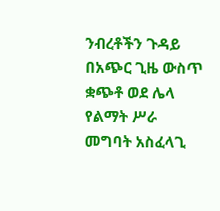ንብረቶችን ጉዳይ በአጭር ጊዜ ውስጥ ቋጭቶ ወደ ሌላ የልማት ሥራ መግባት አስፈላጊ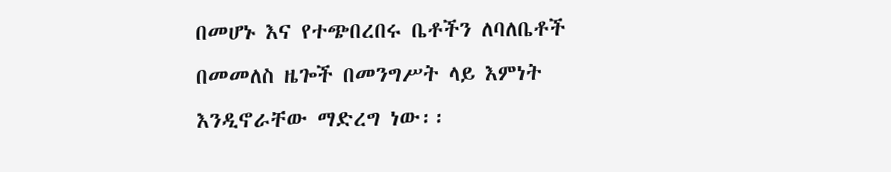በመሆኑ እና የተጭበረበሩ ቤቶችን ለባለቤቶች በመመለስ ዜጐች በመንግሥት ላይ እምነት እንዲኖራቸው ማድረግ ነው፡፡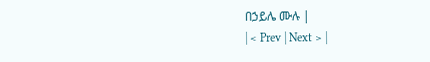በኃይሌ ሙሉ |
| < Prev | Next > |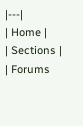|---|
| Home |
| Sections |
| Forums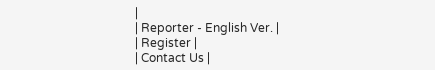|
| Reporter - English Ver. |
| Register |
| Contact Us |